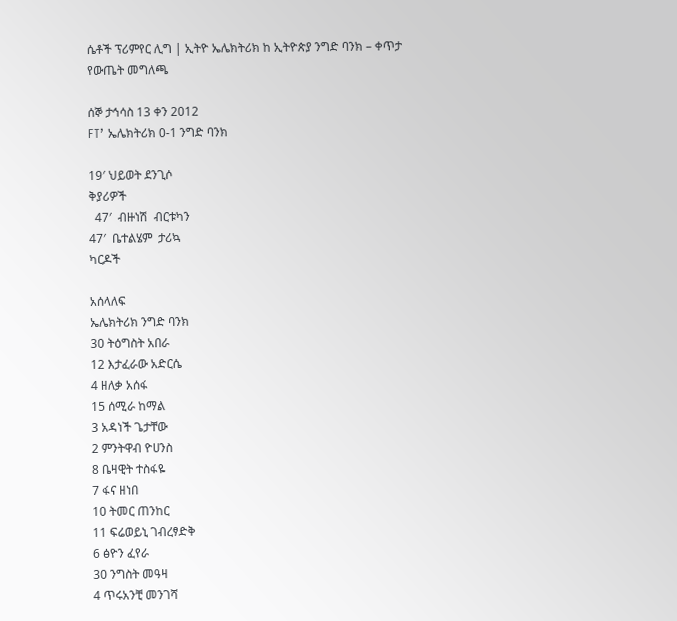ሴቶች ፕሪምየር ሊግ | ኢትዮ ኤሌክትሪክ ከ ኢትዮጵያ ንግድ ባንክ – ቀጥታ የውጤት መግለጫ

ሰኞ ታኅሳስ 13 ቀን 2012
FT’ ኤሌክትሪክ 0-1 ንግድ ባንክ

19′ ህይወት ደንጊሶ
ቅያሪዎች
  47′  ብዙነሽ  ብርቱካን
47′  ቤተልሄም  ታሪኳ
ካርዶች

አሰላለፍ
ኤሌክትሪክ ንግድ ባንክ
30 ትዕግስት አበራ
12 እታፈራው አድርሴ
4 ዘለቃ አሰፋ
15 ሰሚራ ከማል
3 አዳነች ጌታቸው
2 ምንትዋብ ዮሀንስ
8 ቤዛዊት ተስፋዬ
7 ፋና ዘነበ
10 ትመር ጠንከር
11 ፍሬወይኒ ገብረፃድቅ
6 ፅዮን ፈየራ
30 ንግስት መዓዛ
4 ጥሩአንቺ መንገሻ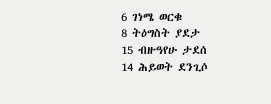6 ገነሜ ወርቁ
8 ትዕግስት ያደታ
15 ብዙዓየሁ ታደሰ
14 ሕይወት ደንጊሶ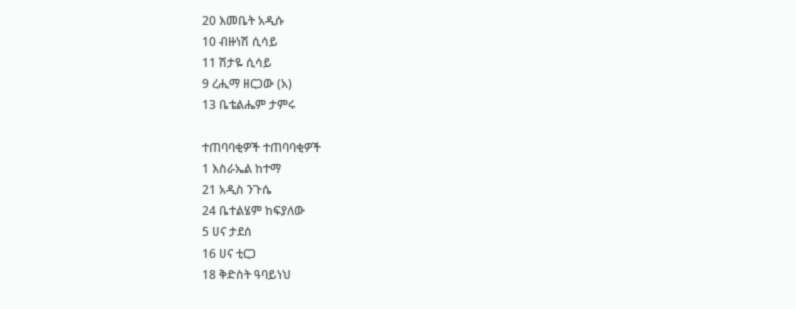20 እመቤት አዲሱ
10 ብዙነሽ ሲሳይ
11 ሽታዬ ሲሳይ
9 ረሒማ ዘርጋው (አ)
13 ቤቴልሔም ታምሩ

ተጠባባቂዎች ተጠባባቂዎች
1 እስራኤል ከተማ
21 አዲስ ንጉሴ
24 ቤተልሄም ከፍያለው
5 ሀና ታደሰ
16 ሀና ቲርጋ
18 ቅድስት ዓባይነህ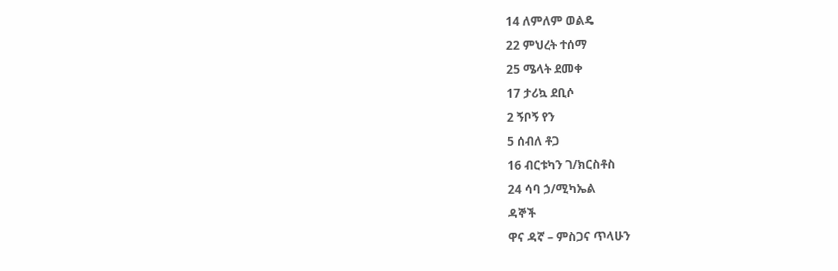14 ለምለም ወልዴ
22 ምህረት ተሰማ
25 ሜላት ደመቀ
17 ታሪኳ ደቢሶ
2 ኝቦኝ የን
5 ሰብለ ቶጋ
16 ብርቱካን ገ/ክርስቶስ
24 ሳባ ኃ/ሚካኤል
ዳኞች
ዋና ዳኛ – ምስጋና ጥላሁን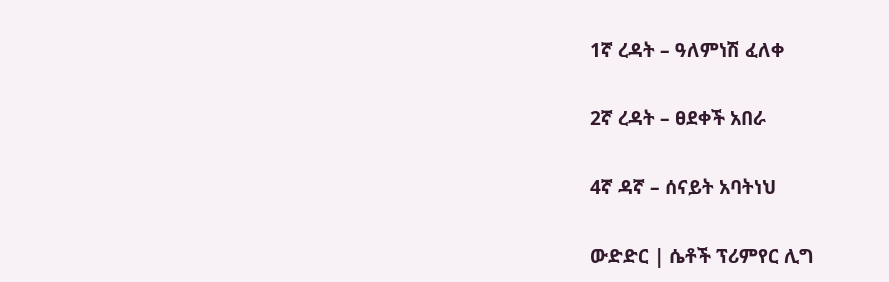1ኛ ረዳት – ዓለምነሽ ፈለቀ

2ኛ ረዳት – ፀደቀች አበራ

4ኛ ዳኛ – ሰናይት አባትነህ

ውድድር | ሴቶች ፕሪምየር ሊግ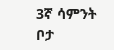3ኛ ሳምንት
ቦታ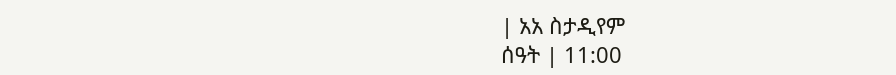| አአ ስታዲየም
ሰዓት | 11:00